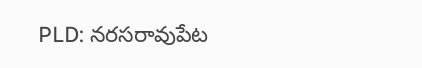PLD: నరసరావుపేట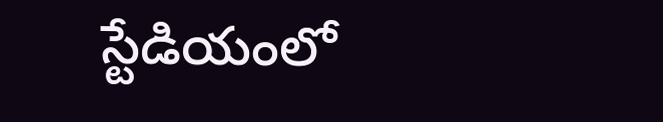స్టేడియంలో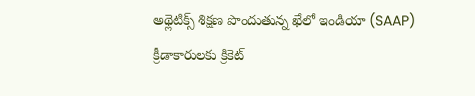అథ్లెటిక్స్ శిక్షణ పొందుతున్న ఖేలో ఇండియా (SAAP) క్రీడాకారులకు క్రికెట్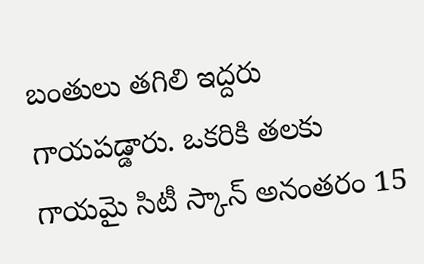బంతులు తగిలి ఇద్దరు గాయపడ్డారు. ఒకరికి తలకు గాయమై సిటీ స్కాన్ అనంతరం 15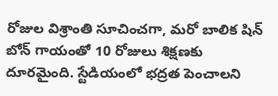రోజుల విశ్రాంతి సూచించగా, మరో బాలిక షిన్ బోన్ గాయంతో 10 రోజులు శిక్షణకు దూరమైంది. స్టేడియంలో భద్రత పెంచాలని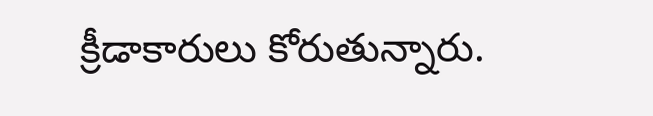క్రీడాకారులు కోరుతున్నారు.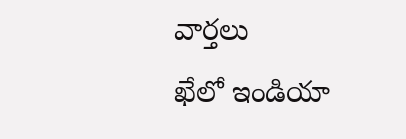వార్తలు
ఖేలో ఇండియా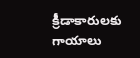క్రీడాకారులకు గాయాలు